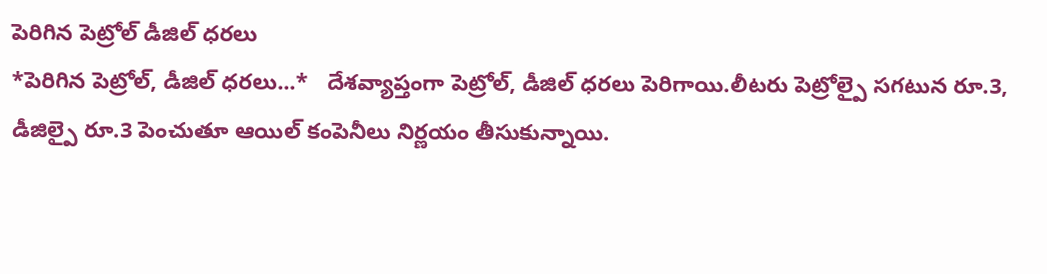పెరిగిన పెట్రోల్ డీజిల్ ధరలు
*పెరిగిన పెట్రోల్, డీజిల్ ధరలు...*   దేశవ్యాప్తంగా పెట్రోల్, డీజిల్ ధరలు పెరిగాయి.లీటరు పెట్రోల్పై సగటున రూ.3, డీజిల్పై రూ.3 పెంచుతూ ఆయిల్ కంపెనీలు నిర్ణయం తీసుకున్నాయి.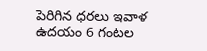పెరిగిన ధరలు ఇవాళ ఉదయం 6 గంటల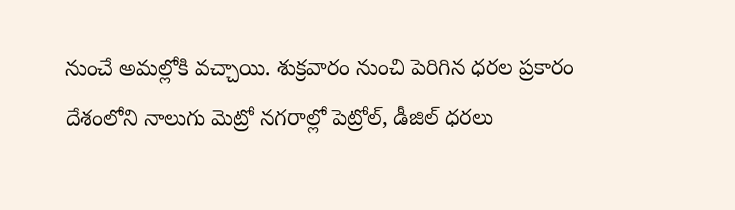నుంచే అమల్లోకి వచ్చాయి. శుక్రవారం నుంచి పెరిగిన ధరల ప్రకారం దేశంలోని నాలుగు మెట్రో నగరాల్లో పెట్రోల్, డీజిల్ ధరలు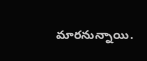మారనున్నాయి.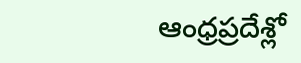ఆంధ్రప్రదేశ్లో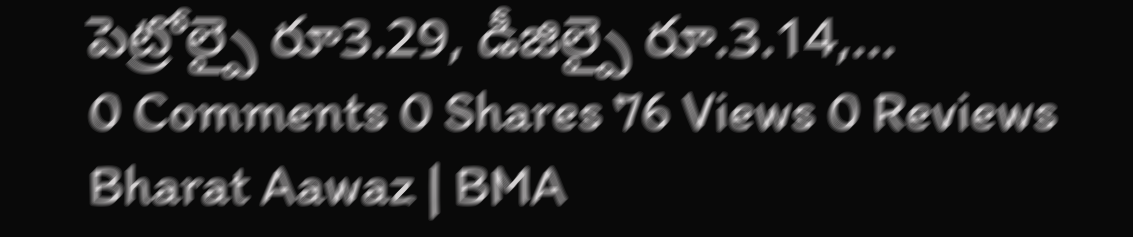పెట్రోల్పై రూ3.29, డీజిల్పై రూ.3.14,...
0 Comments 0 Shares 76 Views 0 Reviews
Bharat Aawaz | BMA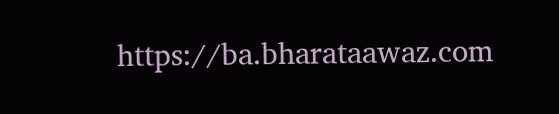https://ba.bharataawaz.com